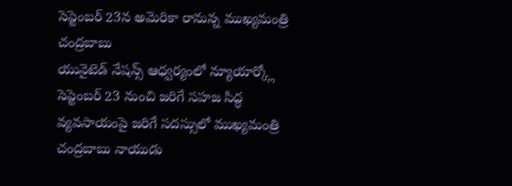సెప్టెంబర్ 23న అమెరికా రానున్న ముఖ్యమంత్రి చంద్రబాబు
యునైటెడ్ నేషన్స్ ఆధ్వర్యంలో న్యూయార్క్లో సెప్టెంబర్ 23 నుంచి జరిగే సహజ సిద్ధ వ్యవసాయంపై జరిగే సదస్సులో ముఖ్యమంత్రి చంద్రబాబు నాయుడు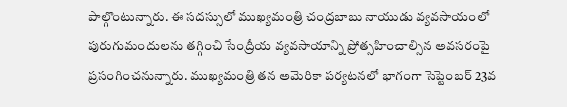పాల్గొంటున్నారు. ఈ సదస్సులో ముఖ్యమంత్రి చంద్రబాబు నాయుడు వ్యవసాయంలో పురుగుమందులను తగ్గించి సేంద్రీయ వ్యవసాయాన్ని ప్రోత్సహించాల్సిన అవసరంపై ప్రసంగించనున్నారు. ముఖ్యమంత్రి తన అమెరికా పర్యటనలో భాగంగా సెప్టెంబర్ 23వ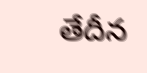తేదీన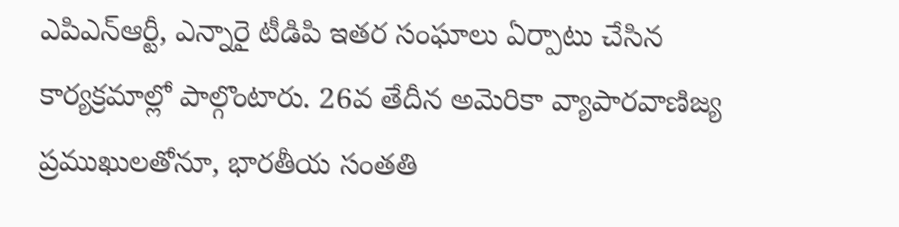ఎపిఎన్ఆర్టీ, ఎన్నారై టీడిపి ఇతర సంఘాలు ఏర్పాటు చేసిన కార్యక్రమాల్లో పాల్గొంటారు. 26వ తేదీన అమెరికా వ్యాపారవాణిజ్య ప్రముఖులతోనూ, భారతీయ సంతతి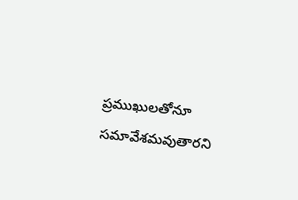ప్రముఖులతోనూ సమావేశమవుతారని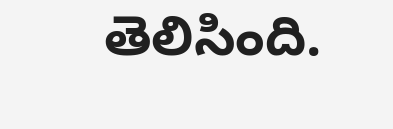తెలిసింది.